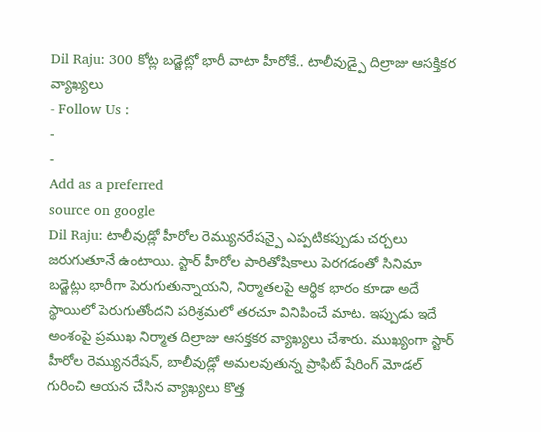Dil Raju: 300 కోట్ల బడ్జెట్లో భారీ వాటా హీరోకే.. టాలీవుడ్పై దిల్రాజు ఆసక్తికర వ్యాఖ్యలు
- Follow Us :
-
-
Add as a preferred
source on google
Dil Raju: టాలీవుడ్లో హీరోల రెమ్యునరేషన్పై ఎప్పటికప్పుడు చర్చలు జరుగుతూనే ఉంటాయి. స్టార్ హీరోల పారితోషికాలు పెరగడంతో సినిమా బడ్జెట్లు భారీగా పెరుగుతున్నాయని, నిర్మాతలపై ఆర్థిక భారం కూడా అదే స్థాయిలో పెరుగుతోందని పరిశ్రమలో తరచూ వినిపించే మాట. ఇప్పుడు ఇదే అంశంపై ప్రముఖ నిర్మాత దిల్రాజు ఆసక్తకర వ్యాఖ్యలు చేశారు. ముఖ్యంగా స్టార్ హీరోల రెమ్యునరేషన్, బాలీవుడ్లో అమలవుతున్న ప్రాఫిట్ షేరింగ్ మోడల్ గురించి ఆయన చేసిన వ్యాఖ్యలు కొత్త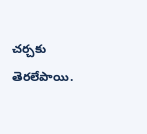చర్చకు తెరలేపాయి.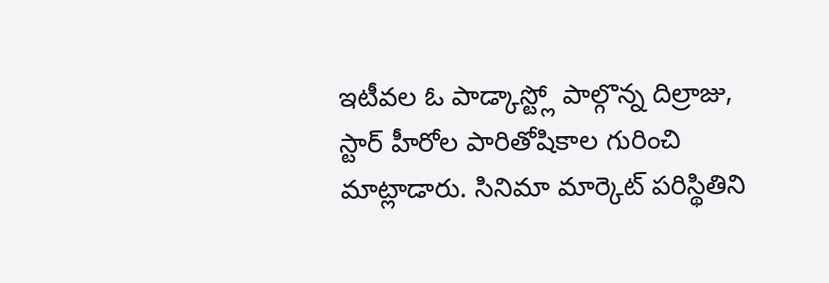ఇటీవల ఓ పాడ్కాస్ట్లో పాల్గొన్న దిల్రాజు, స్టార్ హీరోల పారితోషికాల గురించి మాట్లాడారు. సినిమా మార్కెట్ పరిస్థితిని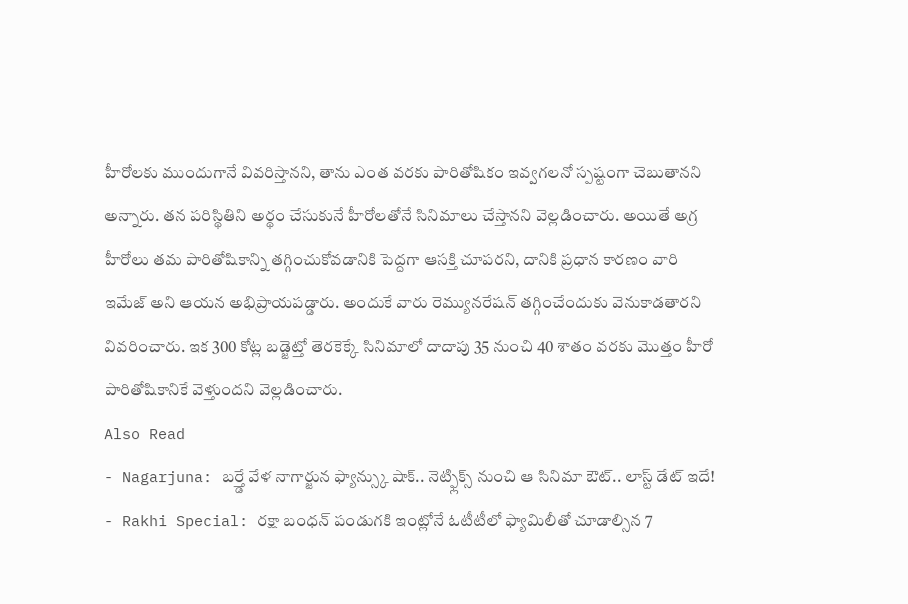హీరోలకు ముందుగానే వివరిస్తానని, తాను ఎంత వరకు పారితోషికం ఇవ్వగలనో స్పష్టంగా చెబుతానని అన్నారు. తన పరిస్థితిని అర్థం చేసుకునే హీరోలతోనే సినిమాలు చేస్తానని వెల్లడించారు. అయితే అగ్ర హీరోలు తమ పారితోషికాన్ని తగ్గించుకోవడానికి పెద్దగా ఆసక్తి చూపరని, దానికి ప్రధాన కారణం వారి ఇమేజ్ అని ఆయన అభిప్రాయపడ్డారు. అందుకే వారు రెమ్యునరేషన్ తగ్గించేందుకు వెనుకాడతారని వివరించారు. ఇక 300 కోట్ల బడ్జెట్తో తెరకెక్కే సినిమాలో దాదాపు 35 నుంచి 40 శాతం వరకు మొత్తం హీరో పారితోషికానికే వెళ్తుందని వెల్లడించారు.
Also Read
- Nagarjuna: బర్త్డే వేళ నాగార్జున ఫ్యాన్స్కు షాక్.. నెట్ఫ్లిక్స్ నుంచి ఆ సినిమా ఔట్.. లాస్ట్ డేట్ ఇదే!
- Rakhi Special: రక్షా బంధన్ పండుగకి ఇంట్లోనే ఓటీటీలో ఫ్యామిలీతో చూడాల్సిన 7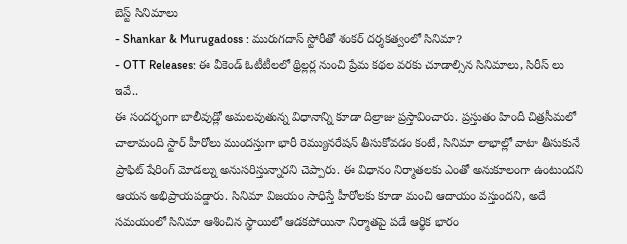బెస్ట్ సినిమాలు
- Shankar & Murugadoss : మురుగదాస్ స్టోరీతో శంకర్ దర్శకత్వంలో సినిమా?
- OTT Releases: ఈ వీకెండ్ ఓటీటీలలో థ్రిల్లర్ల నుంచి ప్రేమ కథల వరకు చూడాల్సిన సినిమాలు, సిరీస్ లు ఇవే..
ఈ సందర్భంగా బాలీవుడ్లో అమలవుతున్న విధానాన్ని కూడా దిల్రాజు ప్రస్తావించారు. ప్రస్తుతం హిందీ చిత్రసీమలో చాలామంది స్టార్ హీరోలు ముందస్తుగా భారీ రెమ్యునరేషన్ తీసుకోవడం కంటే, సినిమా లాభాల్లో వాటా తీసుకునే ప్రాఫిట్ షేరింగ్ మోడల్ను అనుసరిస్తున్నారని చెప్పారు. ఈ విధానం నిర్మాతలకు ఎంతో అనుకూలంగా ఉంటుందని ఆయన అభిప్రాయపడ్డారు. సినిమా విజయం సాధిస్తే హీరోలకు కూడా మంచి ఆదాయం వస్తుందని, అదే సమయంలో సినిమా ఆశించిన స్థాయిలో ఆడకపోయినా నిర్మాతపై పడే ఆర్థిక భారం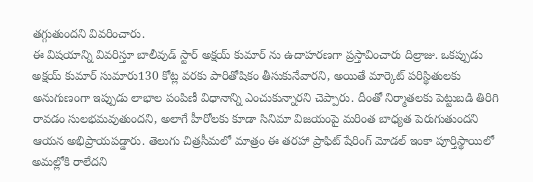తగ్గుతుందని వివరించారు.
ఈ విషయాన్ని వివరిస్తూ బాలీవుడ్ స్టార్ అక్షయ్ కుమార్ ను ఉదాహరణగా ప్రస్తావించారు దిల్రాజు. ఒకప్పుడు అక్షయ్ కుమార్ సుమారు130 కోట్ల వరకు పారితోషికం తీసుకునేవారని, అయితే మార్కెట్ పరిస్థితులకు అనుగుణంగా ఇప్పుడు లాభాల పంపిణీ విధానాన్ని ఎంచుకున్నారని చెప్పారు. దీంతో నిర్మాతలకు పెట్టుబడి తిరిగి రావడం సులభమవుతుందని, అలాగే హీరోలకు కూడా సినిమా విజయంపై మరింత బాధ్యత పెరుగుతుందని ఆయన అభిప్రాయపడ్డారు. తెలుగు చిత్రసీమలో మాత్రం ఈ తరహా ప్రాఫిట్ షేరింగ్ మోడల్ ఇంకా పూర్తిస్థాయిలో అమల్లోకి రాలేదని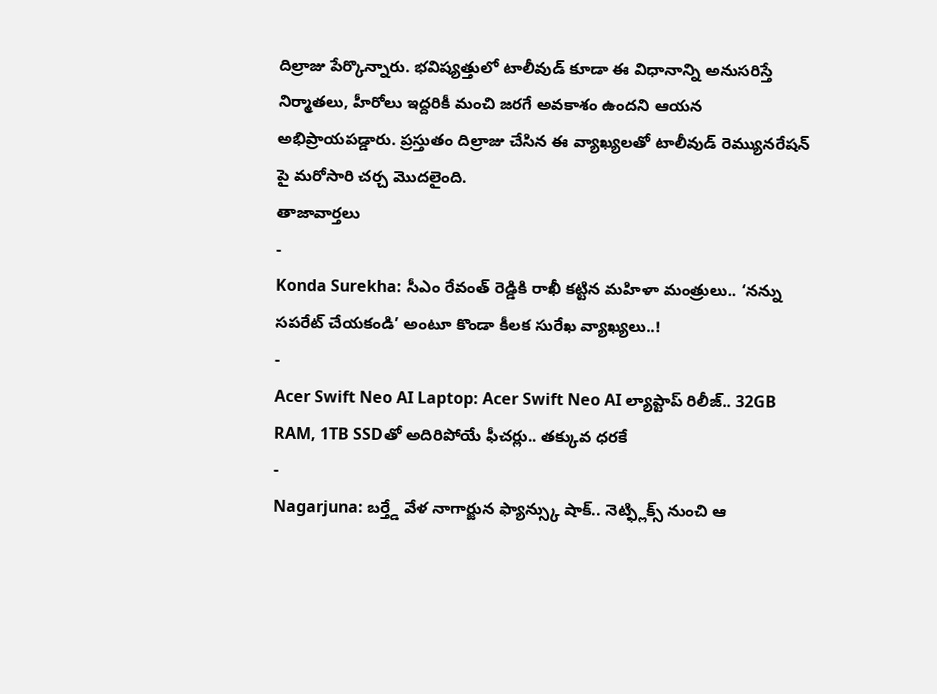దిల్రాజు పేర్కొన్నారు. భవిష్యత్తులో టాలీవుడ్ కూడా ఈ విధానాన్ని అనుసరిస్తే నిర్మాతలు, హీరోలు ఇద్దరికీ మంచి జరగే అవకాశం ఉందని ఆయన అభిప్రాయపడ్డారు. ప్రస్తుతం దిల్రాజు చేసిన ఈ వ్యాఖ్యలతో టాలీవుడ్ రెమ్యునరేషన్ పై మరోసారి చర్చ మొదలైంది.
తాజావార్తలు
-
Konda Surekha: సీఎం రేవంత్ రెడ్డికి రాఖీ కట్టిన మహిళా మంత్రులు.. ‘నన్ను సపరేట్ చేయకండి’ అంటూ కొండా కీలక సురేఖ వ్యాఖ్యలు..!
-
Acer Swift Neo AI Laptop: Acer Swift Neo AI ల్యాప్టాప్ రిలీజ్.. 32GB RAM, 1TB SSDతో అదిరిపోయే ఫీచర్లు.. తక్కువ ధరకే
-
Nagarjuna: బర్త్డే వేళ నాగార్జున ఫ్యాన్స్కు షాక్.. నెట్ఫ్లిక్స్ నుంచి ఆ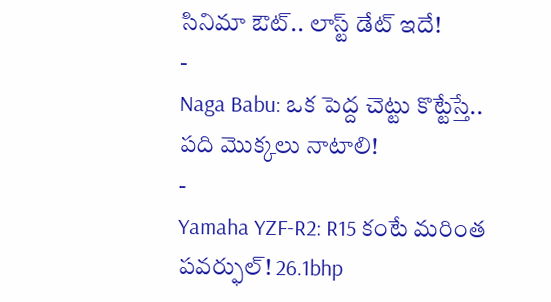సినిమా ఔట్.. లాస్ట్ డేట్ ఇదే!
-
Naga Babu: ఒక పెద్ద చెట్టు కొట్టేస్తే.. పది మొక్కలు నాటాలి!
-
Yamaha YZF-R2: R15 కంటే మరింత పవర్ఫుల్! 26.1bhp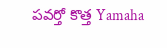పవర్తో కొత్త Yamaha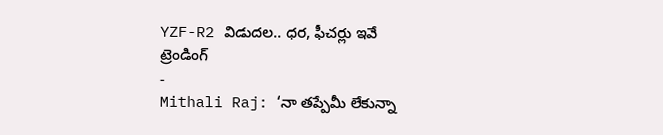YZF-R2 విడుదల.. ధర, ఫీచర్లు ఇవే
ట్రెండింగ్
-
Mithali Raj: ‘నా తప్పేమీ లేకున్నా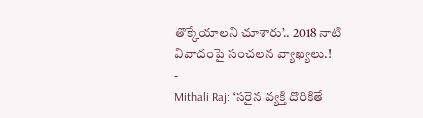తొక్కేయాలని చూశారు’.. 2018 నాటి వివాదంపై సంచలన వ్యాఖ్యలు.!
-
Mithali Raj: ‘సరైన వ్యక్తి దొరికితే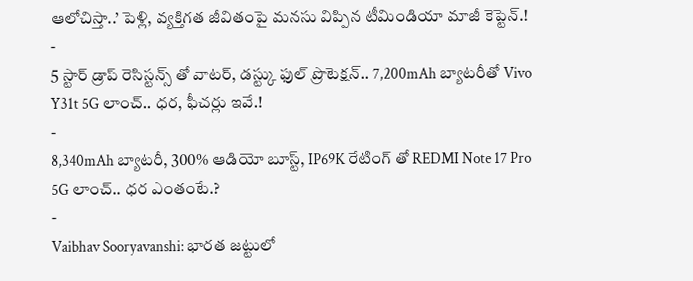ఆలోచిస్తా..’ పెళ్లి, వ్యక్తిగత జీవితంపై మనసు విప్పిన టీమిండియా మాజీ కెప్టెన్.!
-
5 స్టార్ డ్రాప్ రెసిస్టన్స్ తో వాటర్, డస్ట్కు ఫుల్ ప్రొటెక్షన్.. 7,200mAh బ్యాటరీతో Vivo Y31t 5G లాంచ్.. ధర, ఫీచర్లు ఇవే.!
-
8,340mAh బ్యాటరీ, 300% ఆడియో బూస్ట్, IP69K రేటింగ్ తో REDMI Note 17 Pro 5G లాంచ్.. ధర ఎంతంటే.?
-
Vaibhav Sooryavanshi: భారత జట్టులో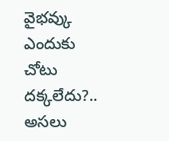వైభవ్కు ఎందుకు చోటు దక్కలేదు?.. అసలు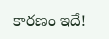కారణం ఇదే!